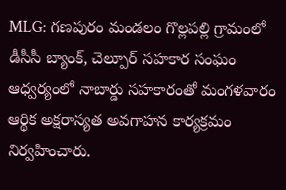MLG: గణపురం మండలం గొల్లపల్లి గ్రామంలో డీసీసీ బ్యాంక్, చెల్పూర్ సహకార సంఘం ఆధ్వర్యంలో నాబార్డు సహకారంతో మంగళవారం ఆర్థిక అక్షరాస్యత అవగాహన కార్యక్రమం నిర్వహించారు.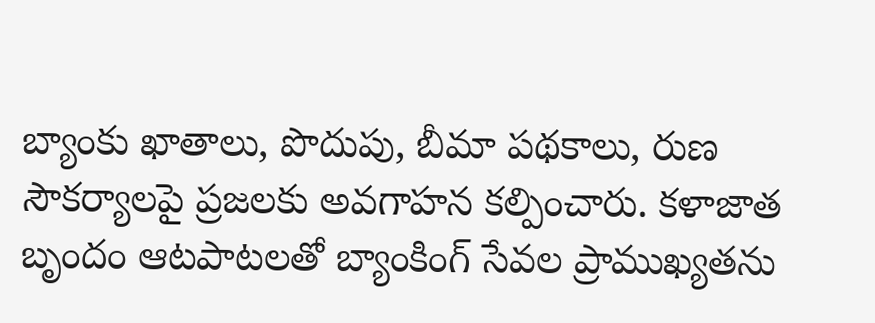బ్యాంకు ఖాతాలు, పొదుపు, బీమా పథకాలు, రుణ సౌకర్యాలపై ప్రజలకు అవగాహన కల్పించారు. కళాజాత బృందం ఆటపాటలతో బ్యాంకింగ్ సేవల ప్రాముఖ్యతను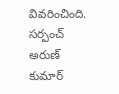వివరించింది. సర్పంచ్ అరుణ్ కుమార్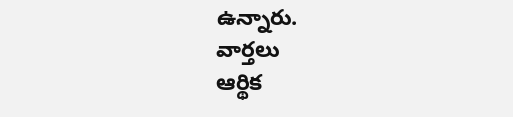ఉన్నారు.
వార్తలు
ఆర్థిక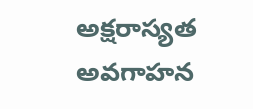అక్షరాస్యత అవగాహన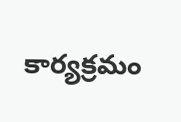కార్యక్రమం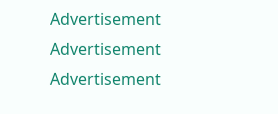Advertisement
Advertisement
Advertisement